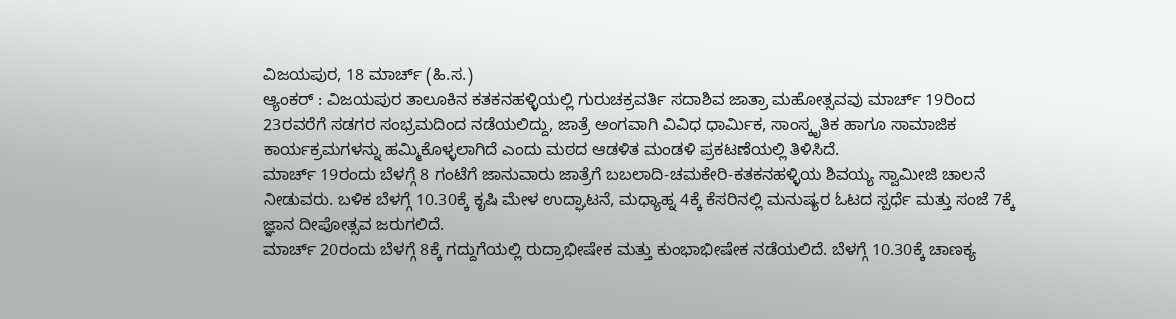ವಿಜಯಪುರ, 18 ಮಾರ್ಚ್ (ಹಿ.ಸ.)
ಆ್ಯಂಕರ್ : ವಿಜಯಪುರ ತಾಲೂಕಿನ ಕತಕನಹಳ್ಳಿಯಲ್ಲಿ ಗುರುಚಕ್ರವರ್ತಿ ಸದಾಶಿವ ಜಾತ್ರಾ ಮಹೋತ್ಸವವು ಮಾರ್ಚ್ 19ರಿಂದ 23ರವರೆಗೆ ಸಡಗರ ಸಂಭ್ರಮದಿಂದ ನಡೆಯಲಿದ್ದು, ಜಾತ್ರೆ ಅಂಗವಾಗಿ ವಿವಿಧ ಧಾರ್ಮಿಕ, ಸಾಂಸ್ಕೃತಿಕ ಹಾಗೂ ಸಾಮಾಜಿಕ ಕಾರ್ಯಕ್ರಮಗಳನ್ನು ಹಮ್ಮಿಕೊಳ್ಳಲಾಗಿದೆ ಎಂದು ಮಠದ ಆಡಳಿತ ಮಂಡಳಿ ಪ್ರಕಟಣೆಯಲ್ಲಿ ತಿಳಿಸಿದೆ.
ಮಾರ್ಚ್ 19ರಂದು ಬೆಳಗ್ಗೆ 8 ಗಂಟೆಗೆ ಜಾನುವಾರು ಜಾತ್ರೆಗೆ ಬಬಲಾದಿ-ಚಮಕೇರಿ-ಕತಕನಹಳ್ಳಿಯ ಶಿವಯ್ಯ ಸ್ವಾಮೀಜಿ ಚಾಲನೆ ನೀಡುವರು. ಬಳಿಕ ಬೆಳಗ್ಗೆ 10.30ಕ್ಕೆ ಕೃಷಿ ಮೇಳ ಉದ್ಘಾಟನೆ, ಮಧ್ಯಾಹ್ನ 4ಕ್ಕೆ ಕೆಸರಿನಲ್ಲಿ ಮನುಷ್ಯರ ಓಟದ ಸ್ಪರ್ಧೆ ಮತ್ತು ಸಂಜೆ 7ಕ್ಕೆ ಜ್ಞಾನ ದೀಪೋತ್ಸವ ಜರುಗಲಿದೆ.
ಮಾರ್ಚ್ 20ರಂದು ಬೆಳಗ್ಗೆ 8ಕ್ಕೆ ಗದ್ದುಗೆಯಲ್ಲಿ ರುದ್ರಾಭೀಷೇಕ ಮತ್ತು ಕುಂಭಾಭೀಷೇಕ ನಡೆಯಲಿದೆ. ಬೆಳಗ್ಗೆ 10.30ಕ್ಕೆ ಚಾಣಕ್ಯ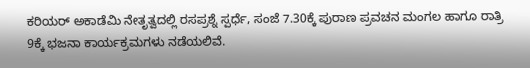ಕರಿಯರ್ ಅಕಾಡೆಮಿ ನೇತೃತ್ವದಲ್ಲಿ ರಸಪ್ರಶ್ನೆ ಸ್ಪರ್ಧೆ, ಸಂಜೆ 7.30ಕ್ಕೆ ಪುರಾಣ ಪ್ರವಚನ ಮಂಗಲ ಹಾಗೂ ರಾತ್ರಿ 9ಕ್ಕೆ ಭಜನಾ ಕಾರ್ಯಕ್ರಮಗಳು ನಡೆಯಲಿವೆ.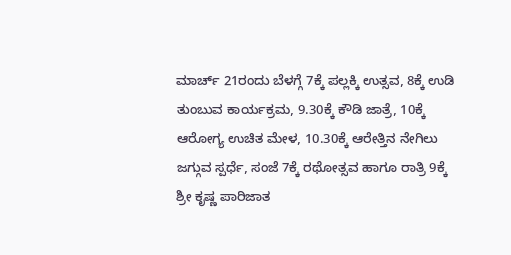ಮಾರ್ಚ್ 21ರಂದು ಬೆಳಗ್ಗೆ 7ಕ್ಕೆ ಪಲ್ಲಕ್ಕಿ ಉತ್ಸವ, 8ಕ್ಕೆ ಉಡಿ ತುಂಬುವ ಕಾರ್ಯಕ್ರಮ, 9.30ಕ್ಕೆ ಕೌಡಿ ಜಾತ್ರೆ, 10ಕ್ಕೆ ಆರೋಗ್ಯ ಉಚಿತ ಮೇಳ, 10.30ಕ್ಕೆ ಆರೇತ್ತಿನ ನೇಗಿಲು ಜಗ್ಗುವ ಸ್ಪರ್ಧೆ, ಸಂಜೆ 7ಕ್ಕೆ ರಥೋತ್ಸವ ಹಾಗೂ ರಾತ್ರಿ 9ಕ್ಕೆ ಶ್ರೀ ಕೃಷ್ಣ ಪಾರಿಜಾತ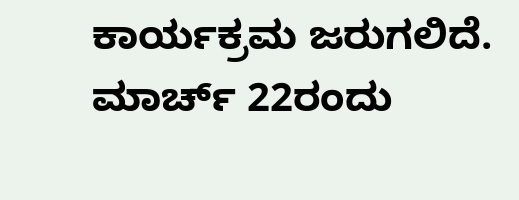ಕಾರ್ಯಕ್ರಮ ಜರುಗಲಿದೆ.
ಮಾರ್ಚ್ 22ರಂದು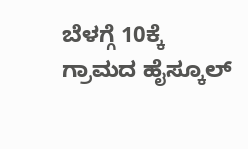ಬೆಳಗ್ಗೆ 10ಕ್ಕೆ ಗ್ರಾಮದ ಹೈಸ್ಕೂಲ್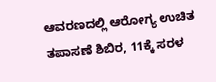ಆವರಣದಲ್ಲಿ ಆರೋಗ್ಯ ಉಚಿತ ತಪಾಸಣೆ ಶಿಬಿರ, 11ಕ್ಕೆ ಸರಳ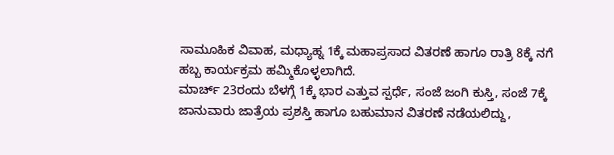ಸಾಮೂಹಿಕ ವಿವಾಹ, ಮಧ್ಯಾಹ್ನ 1ಕ್ಕೆ ಮಹಾಪ್ರಸಾದ ವಿತರಣೆ ಹಾಗೂ ರಾತ್ರಿ 8ಕ್ಕೆ ನಗೆ ಹಬ್ಬ ಕಾರ್ಯಕ್ರಮ ಹಮ್ಮಿಕೊಳ್ಳಲಾಗಿದೆ.
ಮಾರ್ಚ್ 23ರಂದು ಬೆಳಗ್ಗೆ 1ಕ್ಕೆ ಭಾರ ಎತ್ತುವ ಸ್ಪರ್ಧೆ, ಸಂಜೆ ಜಂಗಿ ಕುಸ್ತಿ, ಸಂಜೆ 7ಕ್ಕೆ ಜಾನುವಾರು ಜಾತ್ರೆಯ ಪ್ರಶಸ್ತಿ ಹಾಗೂ ಬಹುಮಾನ ವಿತರಣೆ ನಡೆಯಲಿದ್ದು,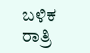ಬಳಿಕ ರಾತ್ರಿ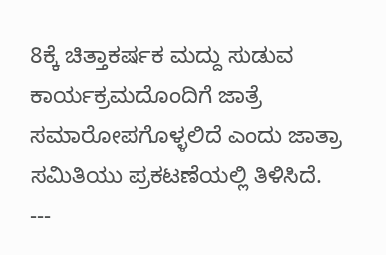8ಕ್ಕೆ ಚಿತ್ತಾಕರ್ಷಕ ಮದ್ದು ಸುಡುವ ಕಾರ್ಯಕ್ರಮದೊಂದಿಗೆ ಜಾತ್ರೆ ಸಮಾರೋಪಗೊಳ್ಳಲಿದೆ ಎಂದು ಜಾತ್ರಾ ಸಮಿತಿಯು ಪ್ರಕಟಣೆಯಲ್ಲಿ ತಿಳಿಸಿದೆ.
---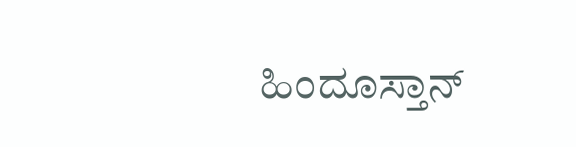ಹಿಂದೂಸ್ತಾನ್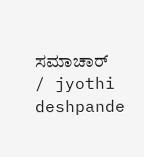ಸಮಾಚಾರ್ / jyothi deshpande